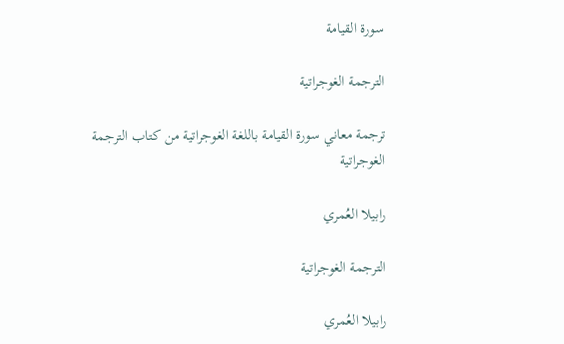سورة القيامة

الترجمة الغوجراتية

ترجمة معاني سورة القيامة باللغة الغوجراتية من كتاب الترجمة الغوجراتية

رابيلا العُمري

الترجمة الغوجراتية

رابيلا العُمري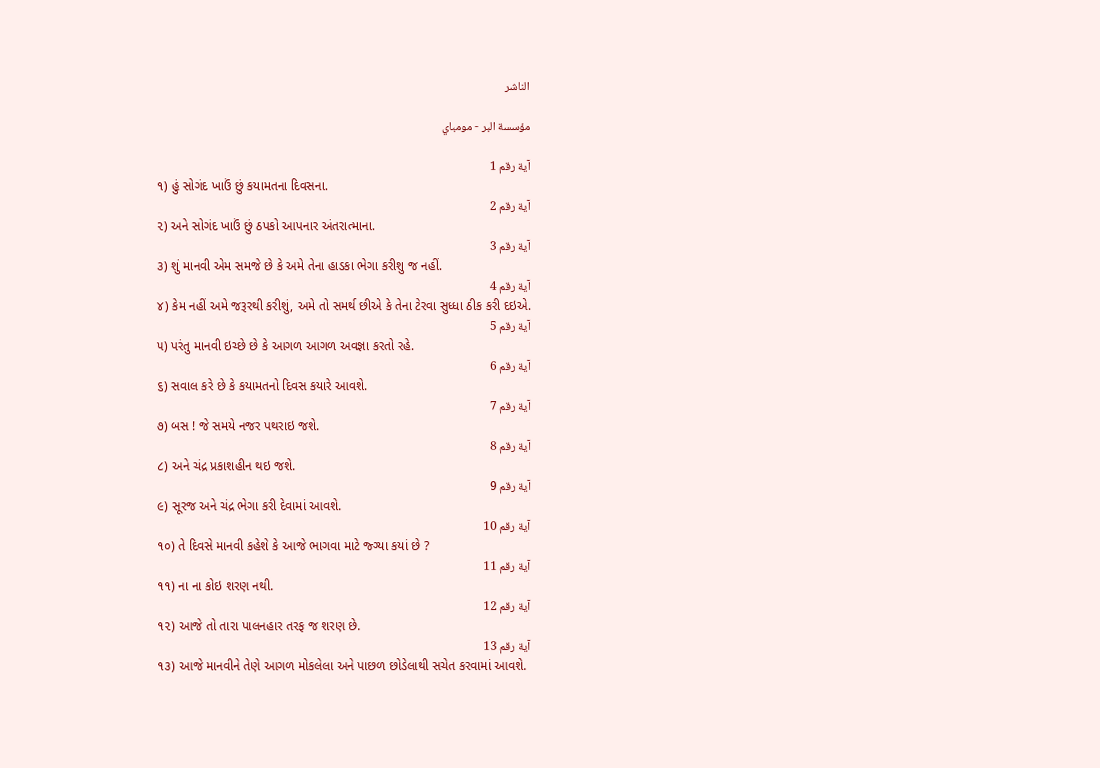الناشر

مؤسسة البر - مومباي

آية رقم 1
૧) હું સોગંદ ખાઉં છું કયામતના દિવસના.
آية رقم 2
૨) અને સોગંદ ખાઉં છું ઠપકો આપનાર અંતરાત્માના.
آية رقم 3
૩) શું માનવી એમ સમજે છે કે અમે તેના હાડકા ભેગા કરીશુ જ નહીં.
آية رقم 4
૪) કેમ નહીં અમે જરૂરથી કરીશું, અમે તો સમર્થ છીએ કે તેના ટેરવા સુધ્ધા ઠીક કરી દઇએ.
آية رقم 5
૫) પરંતુ માનવી ઇચ્છે છે કે આગળ આગળ અવજ્ઞા કરતો રહે.
آية رقم 6
૬) સવાલ કરે છે કે કયામતનો દિવસ કયારે આવશે.
آية رقم 7
૭) બસ ! જે સમયે નજર પથરાઇ જશે.
آية رقم 8
૮) અને ચંદ્ર પ્રકાશહીન થઇ જશે.
آية رقم 9
૯) સૂરજ અને ચંદ્ર ભેગા કરી દેવામાં આવશે.
آية رقم 10
૧૦) તે દિવસે માનવી કહેશે કે આજે ભાગવા માટે જ્ગ્યા કયાં છે ?
آية رقم 11
૧૧) ના ના કોઇ શરણ નથી.
آية رقم 12
૧૨) આજે તો તારા પાલનહાર તરફ જ શરણ છે.
آية رقم 13
૧૩) આજે માનવીને તેણે આગળ મોકલેલા અને પાછળ છોડેલાથી સચેત કરવામાં આવશે.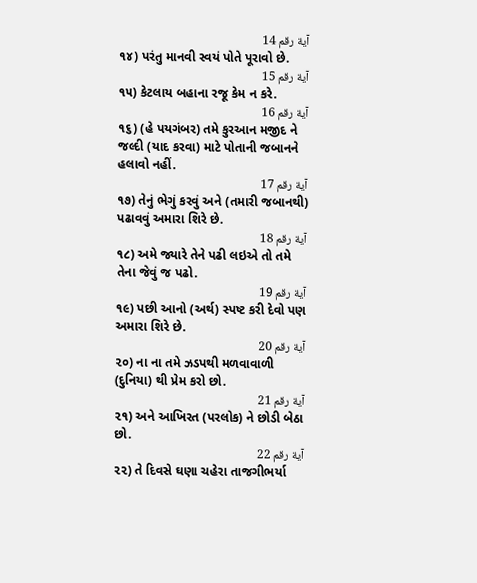آية رقم 14
૧૪) પરંતુ માનવી સ્વયં પોતે પૂરાવો છે.
آية رقم 15
૧૫) કેટલાય બહાના રજૂ કેમ ન કરે.
آية رقم 16
૧૬) (હે પયગંબર) તમે કુરઆન મજીદ ને જલ્દી (યાદ કરવા) માટે પોતાની જબાનને હલાવો નહીં.
آية رقم 17
૧૭) તેનું ભેગું કરવું અને (તમારી જબાનથી) પઢાવવું અમારા શિરે છે.
آية رقم 18
૧૮) અમે જ્યારે તેને પઢી લઇએ તો તમે તેના જેવું જ પઢો.
آية رقم 19
૧૯) પછી આનો (અર્થ) સ્પષ્ટ કરી દેવો પણ અમારા શિરે છે.
آية رقم 20
૨૦) ના ના તમે ઝડપથી મળવાવાળી (દુનિયા) થી પ્રેમ કરો છો.
آية رقم 21
૨૧) અને આખિરત (પરલોક) ને છોડી બેઠા છો.
آية رقم 22
૨૨) તે દિવસે ઘણા ચહેરા તાજગીભર્યા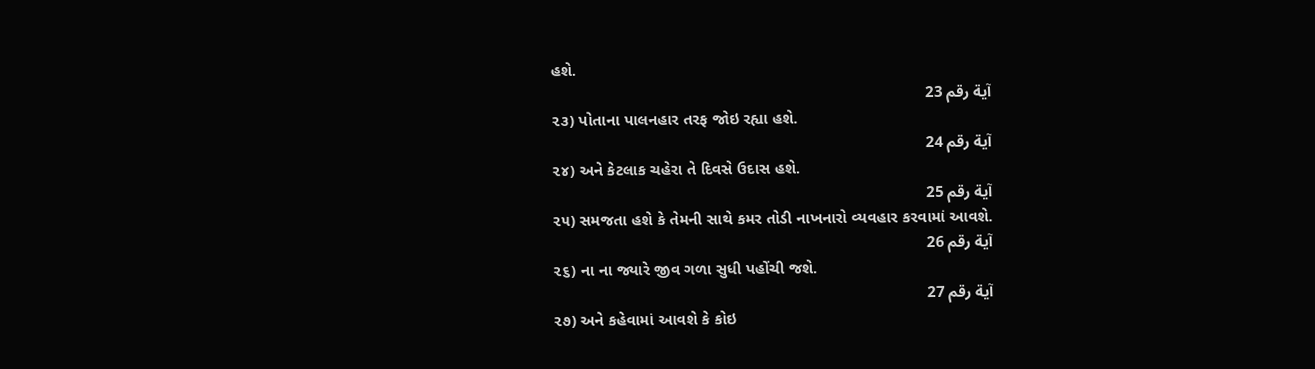હશે.
آية رقم 23
૨૩) પોતાના પાલનહાર તરફ જોઇ રહ્યા હશે.
آية رقم 24
૨૪) અને કેટલાક ચહેરા તે દિવસે ઉદાસ હશે.
آية رقم 25
૨૫) સમજતા હશે કે તેમની સાથે કમર તોડી નાખનારો વ્યવહાર કરવામાં આવશે.
آية رقم 26
૨૬) ના ના જ્યારે જીવ ગળા સુધી પહોંચી જશે.
آية رقم 27
૨૭) અને કહેવામાં આવશે કે કોઇ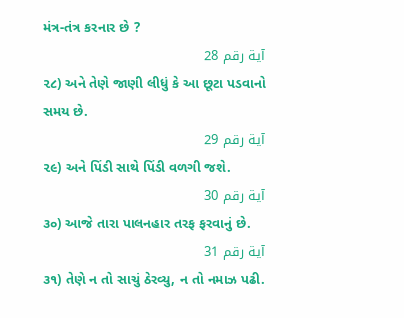મંત્ર-તંત્ર કરનાર છે ?
آية رقم 28
૨૮) અને તેણે જાણી લીધું કે આ છૂટા પડવાનો સમય છે.
آية رقم 29
૨૯) અને પિંડી સાથે પિંડી વળગી જશે.
آية رقم 30
૩૦) આજે તારા પાલનહાર તરફ ફરવાનું છે.
آية رقم 31
૩૧) તેણે ન તો સાચું ઠેરવ્યુ, ન તો નમાઝ પઢી.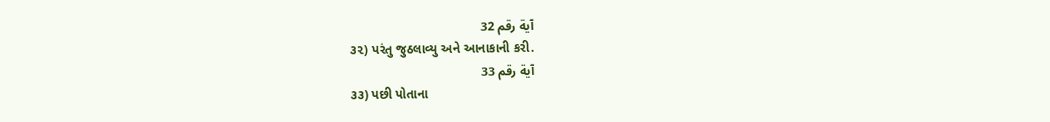آية رقم 32
૩૨) પરંતુ જુઠલાવ્યુ અને આનાકાની કરી.
آية رقم 33
૩૩) પછી પોતાના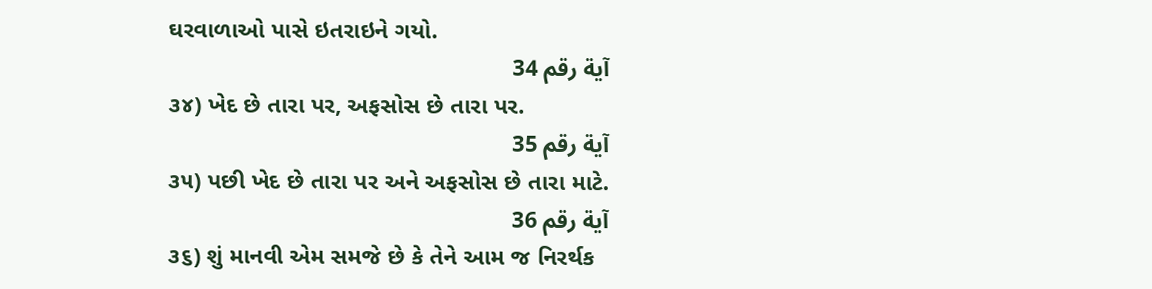ઘરવાળાઓ પાસે ઇતરાઇને ગયો.
آية رقم 34
૩૪) ખેદ છે તારા પર, અફસોસ છે તારા પર.
آية رقم 35
૩૫) પછી ખેદ છે તારા પર અને અફસોસ છે તારા માટે.
آية رقم 36
૩૬) શું માનવી એમ સમજે છે કે તેને આમ જ નિરર્થક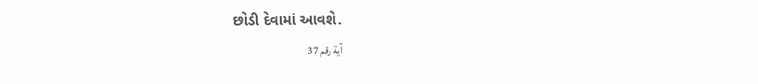છોડી દેવામાં આવશે.
آية رقم 37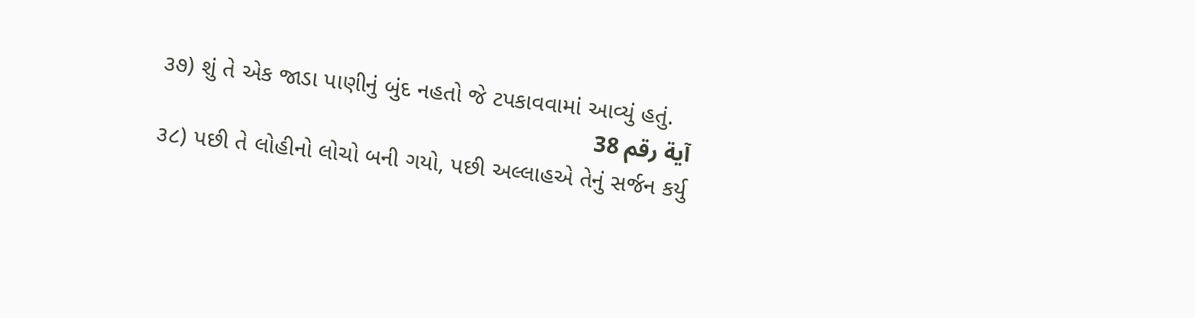૩૭) શું તે એક જાડા પાણીનું બુંદ નહતો જે ટપકાવવામાં આવ્યું હતું.
آية رقم 38
૩૮) પછી તે લોહીનો લોચો બની ગયો, પછી અલ્લાહએ તેનું સર્જન કર્યુ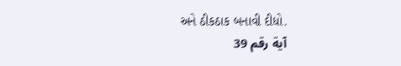અને ઠીકઠાક બનાવી દીધો.
آية رقم 39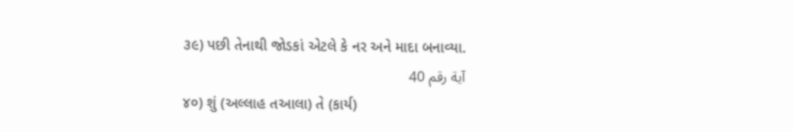૩૯) પછી તેનાથી જોડકાં એટલે કે નર અને માદા બનાવ્યા.
آية رقم 40
૪૦) શું (અલ્લાહ તઆલા) તે (કાર્ય)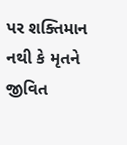પર શક્તિમાન નથી કે મૃતને જીવિત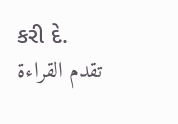કરી દે.
تقدم القراءة